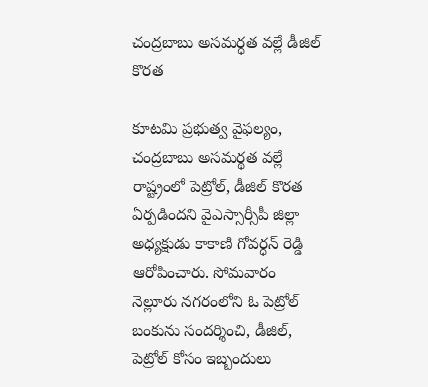చంద్రబాబు అసమర్ధత వల్లే డీజిల్ కొరత

కూటమి ప్రభుత్వ వైఫల్యం, చంద్రబాబు అసమర్థత వల్లే రాష్ట్రంలో పెట్రోల్, డీజిల్ కొరత ఏర్పడిందని వైఎస్సార్సీపీ జిల్లా అధ్యక్షుడు కాకాణి గోవర్ధన్ రెడ్డి ఆరోపించారు. సోమవారం నెల్లూరు నగరంలోని ఓ పెట్రోల్ బంకును సందర్శించి, డీజిల్, పెట్రోల్ కోసం ఇబ్బందులు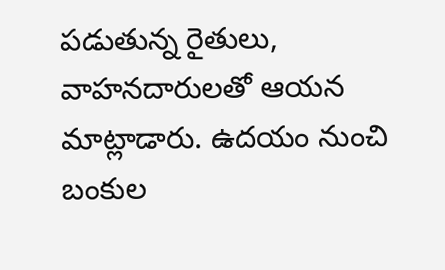పడుతున్న రైతులు, వాహనదారులతో ఆయన మాట్లాడారు. ఉదయం నుంచి బంకుల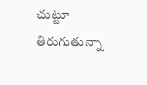చుట్టూ తిరుగుతున్నా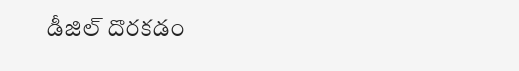డీజిల్ దొరకడం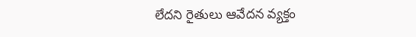లేదని రైతులు ఆవేదన వ్యక్తం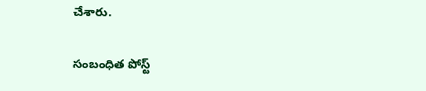చేశారు.

సంబంధిత పోస్ట్